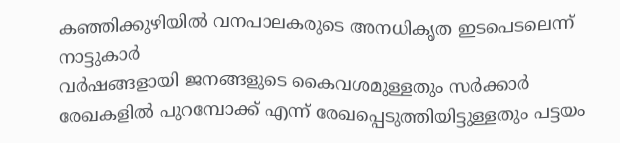കഞ്ഞിക്കുഴിയിൽ വനപാലകരുടെ അനധികൃത ഇടപെടലെന്ന് നാട്ടുകാർ
വർഷങ്ങളായി ജനങ്ങളുടെ കൈവശമുള്ളതും സർക്കാർ രേഖകളിൽ പുറമ്പോക്ക് എന്ന് രേഖപ്പെടുത്തിയിട്ടുള്ളതും പട്ടയം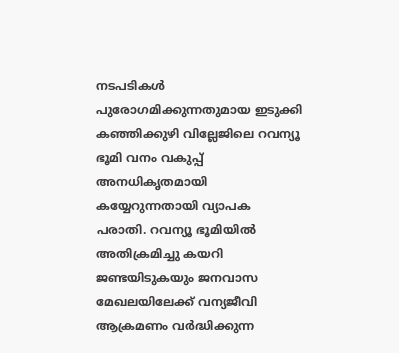നടപടികൾ പുരോഗമിക്കുന്നതുമായ ഇടുക്കി കഞ്ഞിക്കുഴി വില്ലേജിലെ റവന്യൂ ഭൂമി വനം വകുപ്പ് അനധികൃതമായി കയ്യേറുന്നതായി വ്യാപക പരാതി. റവന്യൂ ഭൂമിയിൽ അതിക്രമിച്ചു കയറി ജണ്ടയിടുകയും ജനവാസ മേഖലയിലേക്ക് വന്യജീവി ആക്രമണം വർദ്ധിക്കുന്ന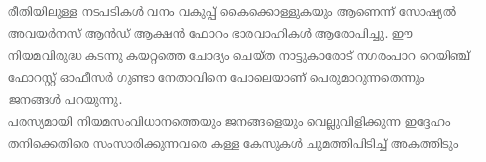രീതിയിലുള്ള നടപടികൾ വനം വകുപ്പ് കൈക്കൊള്ളുകയും ആണെന്ന് സോഷ്യൽ അവയർനസ് ആൻഡ് ആക്ഷൻ ഫോറം ഭാരവാഹികൾ ആരോപിച്ചു. ഈ നിയമവിരുദ്ധ കടന്നു കയറ്റത്തെ ചോദ്യം ചെയ്ത നാട്ടുകാരോട് നഗരംപാറ റെയിഞ്ച് ഫോറസ്റ്റ് ഓഫീസർ ഗുണ്ടാ നേതാവിനെ പോലെയാണ് പെരുമാറുന്നതെന്നും ജനങ്ങൾ പറയുന്നു.
പരസ്യമായി നിയമസംവിധാനത്തെയും ജനങ്ങളെയും വെല്ലുവിളിക്കുന്ന ഇദ്ദേഹം തനിക്കെതിരെ സംസാരിക്കുന്നവരെ കള്ള കേസുകൾ ചുമത്തിപിടിച്ച് അകത്തിടും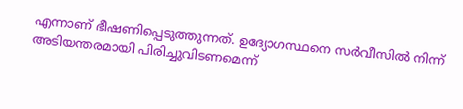എന്നാണ് ഭീഷണിപ്പെടുത്തുന്നത്. ഉദ്യോഗസ്ഥനെ സർവീസിൽ നിന്ന് അടിയന്തരമായി പിരിച്ചുവിടണമെന്ന്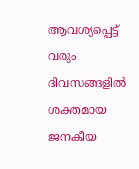ആവശ്യപ്പെട്ട് വരും ദിവസങ്ങളിൽ ശക്തമായ ജനകീയ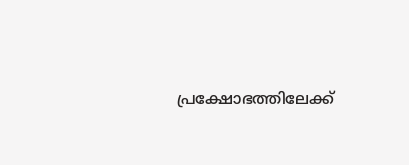പ്രക്ഷോഭത്തിലേക്ക്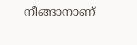നീങ്ങാനാണ്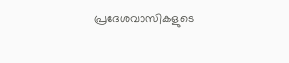പ്രദേശവാസികളുടെ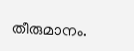തീരുമാനം.